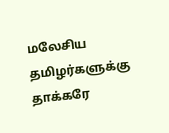மலேசிய தமிழர்களுக்கு தாக்கரே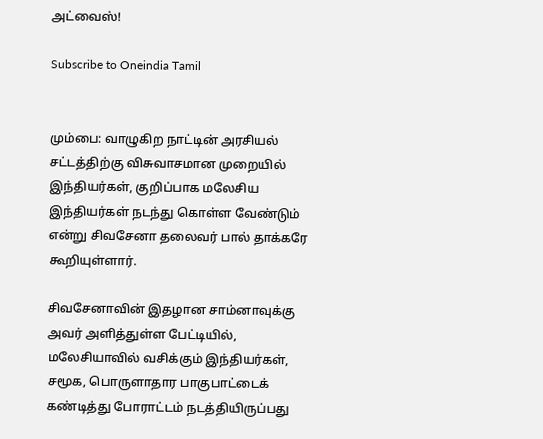அட்வைஸ்!

Subscribe to Oneindia Tamil


மும்பை: வாழுகிற நாட்டின் அரசியல் சட்டத்திற்கு விசுவாசமான முறையில் இந்தியர்கள், குறிப்பாக மலேசிய இந்தியர்கள் நடந்து கொள்ள வேண்டும் என்று சிவசேனா தலைவர் பால் தாக்கரே கூறியுள்ளார்.

சிவசேனாவின் இதழான சாம்னாவுக்கு அவர் அளித்துள்ள பேட்டியில், மலேசியாவில் வசிக்கும் இந்தியர்கள், சமூக, பொருளாதார பாகுபாட்டைக் கண்டித்து போராட்டம் நடத்தியிருப்பது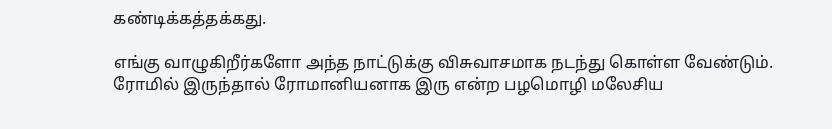கண்டிக்கத்தக்கது.

எங்கு வாழுகிறீர்களோ அந்த நாட்டுக்கு விசுவாசமாக நடந்து கொள்ள வேண்டும். ரோமில் இருந்தால் ரோமானியனாக இரு என்ற பழமொழி மலேசிய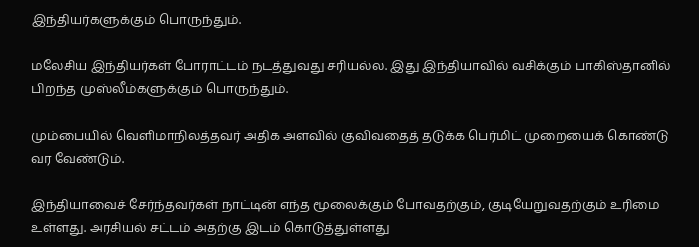இந்தியர்களுக்கும் பொருந்தும்.

மலேசிய இந்தியர்கள் போராட்டம் நடத்துவது சரியல்ல. இது இந்தியாவில் வசிக்கும் பாகிஸ்தானில் பிறந்த முஸ்லீம்களுக்கும் பொருந்தும்.

மும்பையில் வெளிமாநிலத்தவர் அதிக அளவில் குவிவதைத் தடுக்க பெர்மிட் முறையைக் கொண்டு வர வேண்டும்.

இந்தியாவைச் சேர்ந்தவர்கள் நாட்டின் எந்த மூலைக்கும் போவதற்கும், குடியேறுவதற்கும் உரிமை உள்ளது. அரசியல் சட்டம் அதற்கு இடம் கொடுத்துள்ளது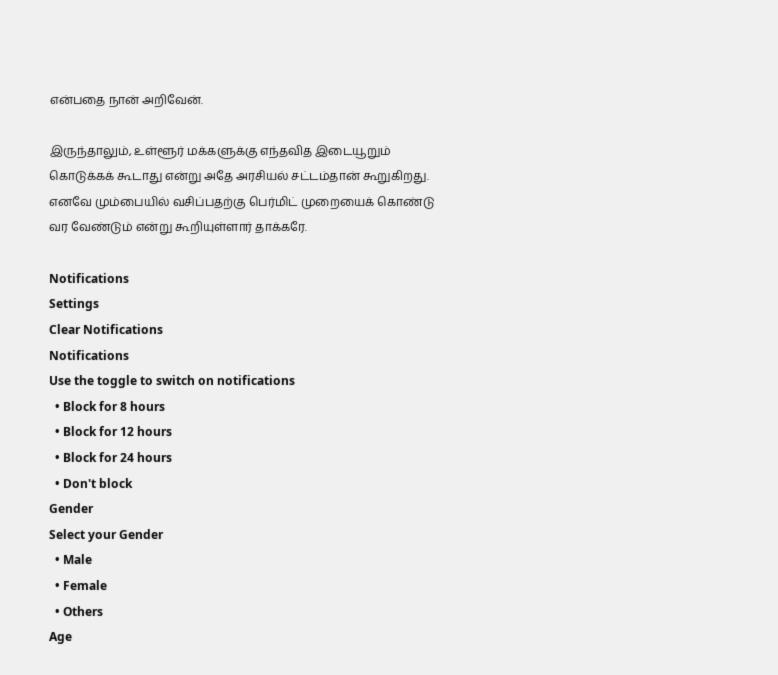என்பதை நான் அறிவேன்.

இருந்தாலும், உள்ளூர் மக்களுக்கு எந்தவித இடையூறும் கொடுக்கக் கூடாது என்று அதே அரசியல் சட்டம்தான் கூறுகிறது. எனவே மும்பையில் வசிப்பதற்கு பெர்மிட் முறையைக் கொண்டு வர வேண்டும் என்று கூறியுள்ளார் தாக்கரே.

Notifications
Settings
Clear Notifications
Notifications
Use the toggle to switch on notifications
  • Block for 8 hours
  • Block for 12 hours
  • Block for 24 hours
  • Don't block
Gender
Select your Gender
  • Male
  • Female
  • Others
Age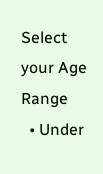Select your Age Range
  • Under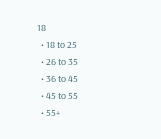18
  • 18 to 25
  • 26 to 35
  • 36 to 45
  • 45 to 55
  • 55+